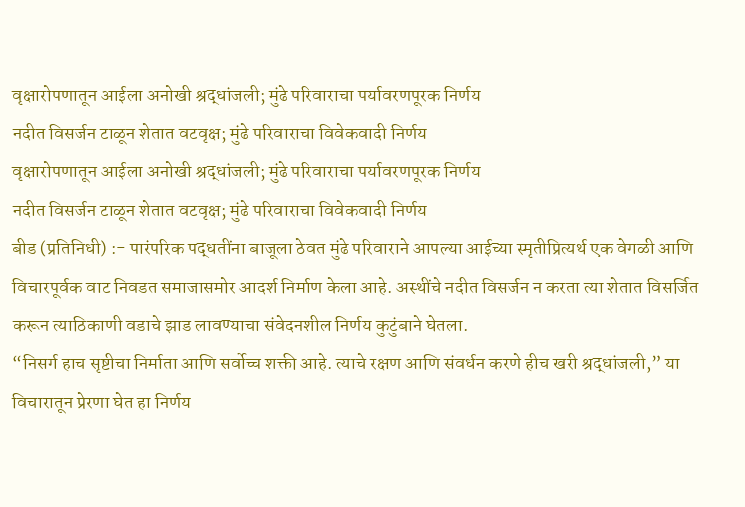वृक्षारोपणातून आईला अनोखी श्रद्धांजली; मुंढे परिवाराचा पर्यावरणपूरक निर्णय
नदीत विसर्जन टाळून शेतात वटवृक्ष; मुंढे परिवाराचा विवेकवादी निर्णय
वृक्षारोपणातून आईला अनोखी श्रद्धांजली; मुंढे परिवाराचा पर्यावरणपूरक निर्णय
नदीत विसर्जन टाळून शेतात वटवृक्ष; मुंढे परिवाराचा विवेकवादी निर्णय
बीड (प्रतिनिधी) :- पारंपरिक पद्धतींना बाजूला ठेवत मुंढे परिवाराने आपल्या आईच्या स्मृतीप्रित्यर्थ एक वेगळी आणि विचारपूर्वक वाट निवडत समाजासमोर आदर्श निर्माण केला आहे. अस्थींचे नदीत विसर्जन न करता त्या शेतात विसर्जित करून त्याठिकाणी वडाचे झाड लावण्याचा संवेदनशील निर्णय कुटुंबाने घेतला.
“निसर्ग हाच सृष्टीचा निर्माता आणि सर्वोच्च शक्ती आहे. त्याचे रक्षण आणि संवर्धन करणे हीच खरी श्रद्धांजली,” या विचारातून प्रेरणा घेत हा निर्णय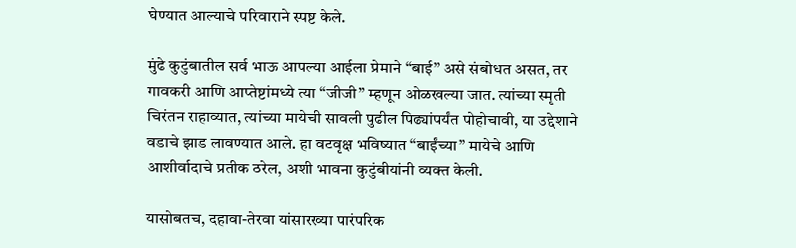घेण्यात आल्याचे परिवाराने स्पष्ट केले.

मुंढे कुटुंबातील सर्व भाऊ आपल्या आईला प्रेमाने “बाई” असे संबोधत असत, तर गावकरी आणि आप्तेष्टांमध्ये त्या “जीजी” म्हणून ओळखल्या जात. त्यांच्या स्मृती चिरंतन राहाव्यात, त्यांच्या मायेची सावली पुढील पिढ्यांपर्यंत पोहोचावी, या उद्देशाने वडाचे झाड लावण्यात आले. हा वटवृक्ष भविष्यात “बाईंच्या” मायेचे आणि आशीर्वादाचे प्रतीक ठरेल, अशी भावना कुटुंबीयांनी व्यक्त केली.

यासोबतच, दहावा-तेरवा यांसारख्या पारंपरिक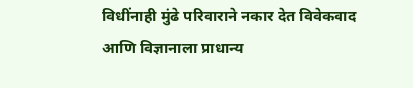विधींनाही मुंढे परिवाराने नकार देत विवेकवाद आणि विज्ञानाला प्राधान्य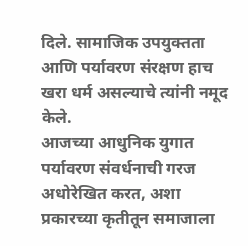दिले. सामाजिक उपयुक्तता आणि पर्यावरण संरक्षण हाच खरा धर्म असल्याचे त्यांनी नमूद केले.
आजच्या आधुनिक युगात पर्यावरण संवर्धनाची गरज अधोरेखित करत, अशा प्रकारच्या कृतीतून समाजाला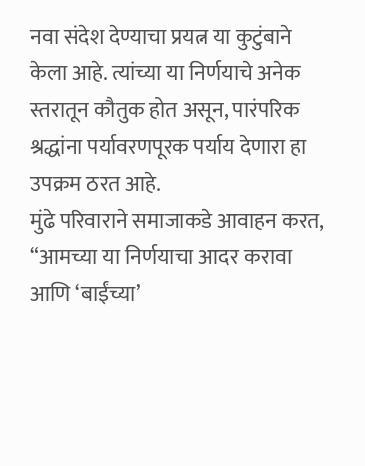नवा संदेश देण्याचा प्रयत्न या कुटुंबाने केला आहे. त्यांच्या या निर्णयाचे अनेक स्तरातून कौतुक होत असून, पारंपरिक श्रद्धांना पर्यावरणपूरक पर्याय देणारा हा उपक्रम ठरत आहे.
मुंढे परिवाराने समाजाकडे आवाहन करत, “आमच्या या निर्णयाचा आदर करावा आणि ‘बाईंच्या’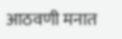आठवणी मनात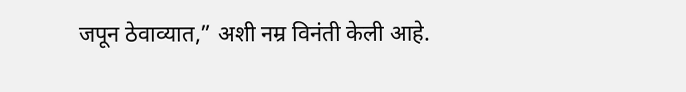जपून ठेवाव्यात,” अशी नम्र विनंती केली आहे.